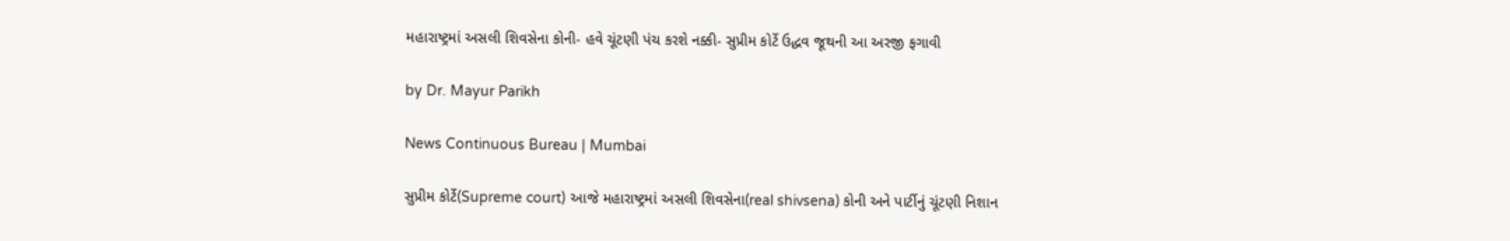મહારાષ્ટ્રમાં અસલી શિવસેના કોની- હવે ચૂંટણી પંચ કરશે નક્કી- સુપ્રીમ કોર્ટે ઉદ્ધવ જૂથની આ અરજી ફગાવી

by Dr. Mayur Parikh

News Continuous Bureau | Mumbai

સુપ્રીમ કોર્ટે(Supreme court) આજે મહારાષ્ટ્રમાં અસલી શિવસેના(real shivsena) કોની અને પાર્ટીનું ચૂંટણી નિશાન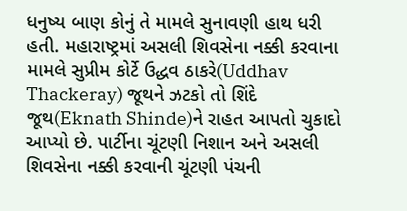ધનુષ્ય બાણ કોનું તે મામલે સુનાવણી હાથ ધરી હતી. મહારાષ્ટ્રમાં અસલી શિવસેના નક્કી કરવાના મામલે સુપ્રીમ કોર્ટે ઉદ્ધવ ઠાકરે(Uddhav Thackeray) જૂથને ઝટકો તો શિંદે જૂથ(Eknath Shinde)ને રાહત આપતો ચુકાદો આપ્યો છે. પાર્ટીના ચૂંટણી નિશાન અને અસલી શિવસેના નક્કી કરવાની ચૂંટણી પંચની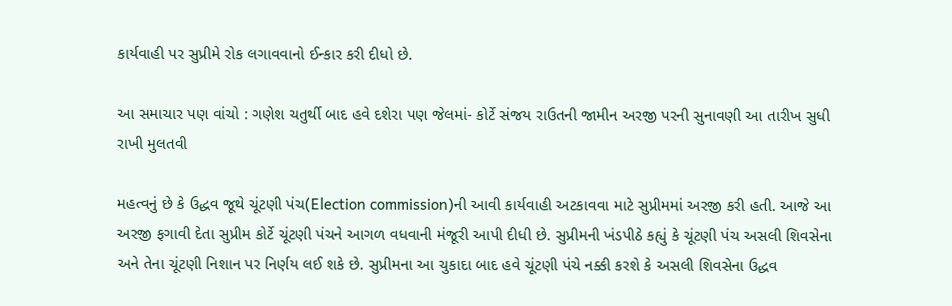કાર્યવાહી પર સુપ્રીમે રોક લગાવવાનો ઈન્કાર કરી દીધો છે.

આ સમાચાર પણ વાંચો : ગણેશ ચતુર્થી બાદ હવે દશેરા પણ જેલમાં- કોર્ટે સંજય રાઉતની જામીન અરજી પરની સુનાવણી આ તારીખ સુધી રાખી મુલતવી

મહત્વનું છે કે ઉદ્ધવ જૂથે ચૂંટણી પંચ(Election commission)ની આવી કાર્યવાહી અટકાવવા માટે સુપ્રીમમાં અરજી કરી હતી. આજે આ અરજી ફગાવી દેતા સુપ્રીમ કોર્ટે ચૂંટણી પંચને આગળ વધવાની મંજૂરી આપી દીધી છે. સુપ્રીમની ખંડપીઠે કહ્યું કે ચૂંટણી પંચ અસલી શિવસેના અને તેના ચૂંટણી નિશાન પર નિર્ણય લઈ શકે છે. સુપ્રીમના આ ચુકાદા બાદ હવે ચૂંટણી પંચે નક્કી કરશે કે અસલી શિવસેના ઉદ્ધવ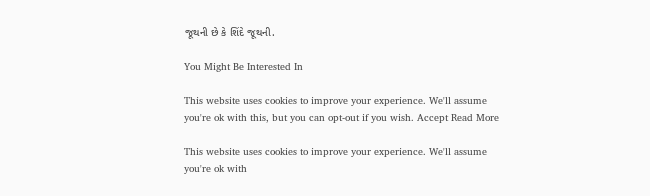જૂથની છે કે શિંદે જૂથની.

You Might Be Interested In

This website uses cookies to improve your experience. We'll assume you're ok with this, but you can opt-out if you wish. Accept Read More

This website uses cookies to improve your experience. We'll assume you're ok with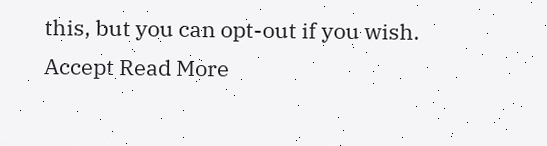this, but you can opt-out if you wish. Accept Read More